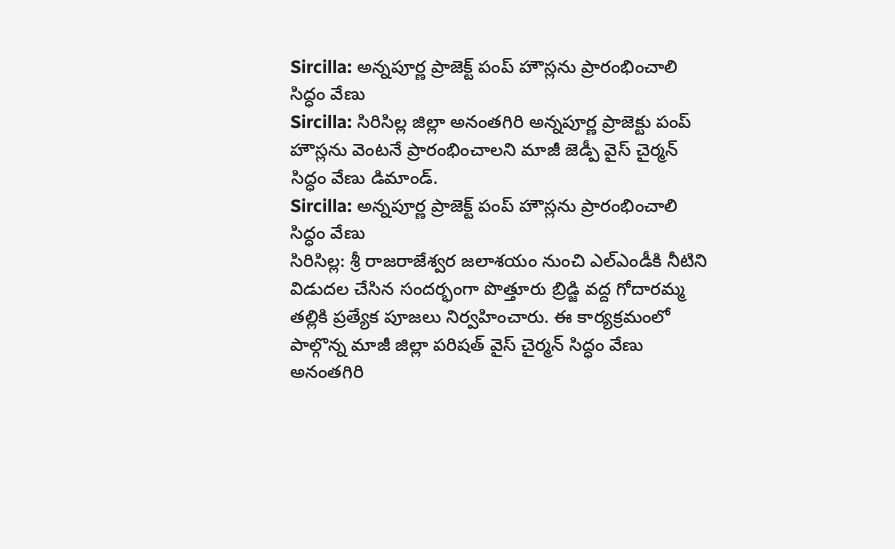Sircilla: అన్నపూర్ణ ప్రాజెక్ట్ పంప్ హౌస్లను ప్రారంభించాలి సిద్ధం వేణు
Sircilla: సిరిసిల్ల జిల్లా అనంతగిరి అన్నపూర్ణ ప్రాజెక్టు పంప్ హౌస్లను వెంటనే ప్రారంభించాలని మాజీ జెడ్పీ వైస్ చైర్మన్ సిద్ధం వేణు డిమాండ్.
Sircilla: అన్నపూర్ణ ప్రాజెక్ట్ పంప్ హౌస్లను ప్రారంభించాలి సిద్ధం వేణు
సిరిసిల్ల: శ్రీ రాజరాజేశ్వర జలాశయం నుంచి ఎల్ఎండీకి నీటిని విడుదల చేసిన సందర్భంగా పొత్తూరు బ్రిడ్జి వద్ద గోదారమ్మ తల్లికి ప్రత్యేక పూజలు నిర్వహించారు. ఈ కార్యక్రమంలో పాల్గొన్న మాజీ జిల్లా పరిషత్ వైస్ చైర్మన్ సిద్ధం వేణు అనంతగిరి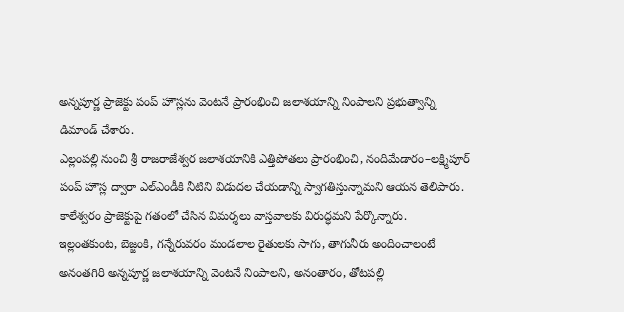అన్నపూర్ణ ప్రాజెక్టు పంప్ హౌస్లను వెంటనే ప్రారంభించి జలాశయాన్ని నింపాలని ప్రభుత్వాన్ని డిమాండ్ చేశారు.
ఎల్లంపల్లి నుంచి శ్రీ రాజరాజేశ్వర జలాశయానికి ఎత్తిపోతలు ప్రారంభించి, నందిమేడారం–లక్ష్మిపూర్ పంప్ హౌస్ల ద్వారా ఎల్ఎండీకి నీటిని విడుదల చేయడాన్ని స్వాగతిస్తున్నామని ఆయన తెలిపారు. కాలేశ్వరం ప్రాజెక్టుపై గతంలో చేసిన విమర్శలు వాస్తవాలకు విరుద్ధమని పేర్కొన్నారు.
ఇల్లంతకుంట, బెజ్జంకి, గన్నేరువరం మండలాల రైతులకు సాగు, తాగునీరు అందించాలంటే అనంతగిరి అన్నపూర్ణ జలాశయాన్ని వెంటనే నింపాలని, అనంతారం, తోటపల్లి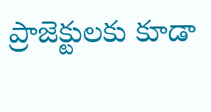ప్రాజెక్టులకు కూడా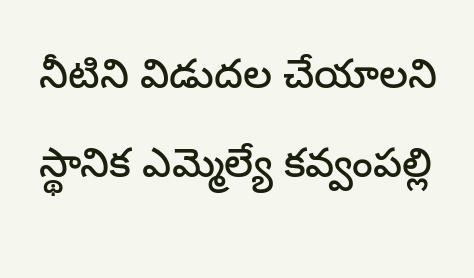నీటిని విడుదల చేయాలని స్థానిక ఎమ్మెల్యే కవ్వంపల్లి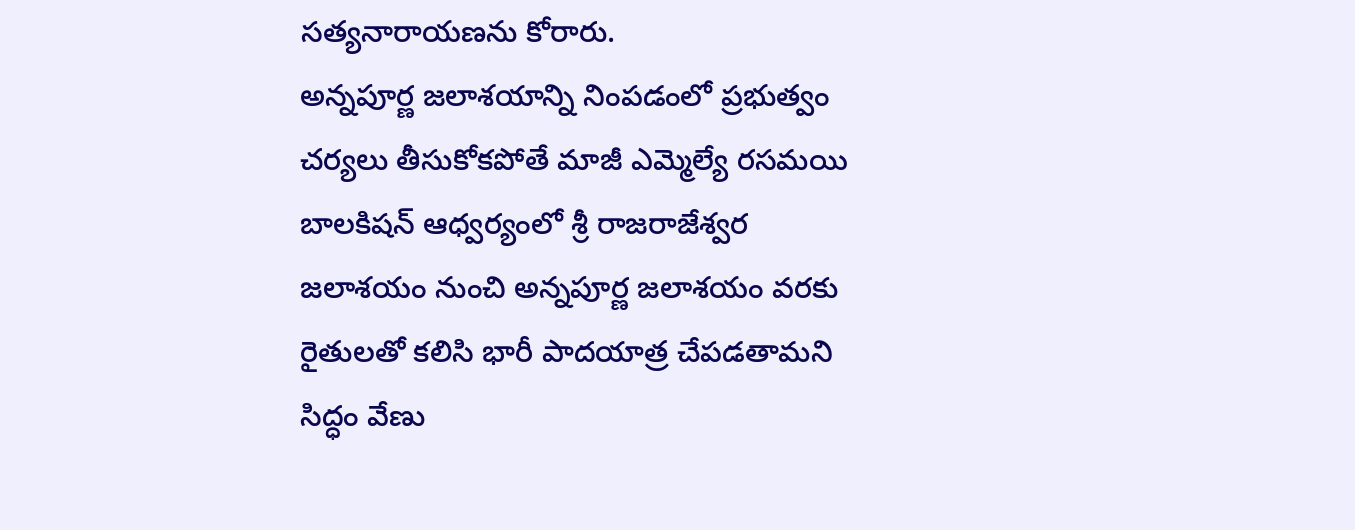సత్యనారాయణను కోరారు.
అన్నపూర్ణ జలాశయాన్ని నింపడంలో ప్రభుత్వం చర్యలు తీసుకోకపోతే మాజీ ఎమ్మెల్యే రసమయి బాలకిషన్ ఆధ్వర్యంలో శ్రీ రాజరాజేశ్వర జలాశయం నుంచి అన్నపూర్ణ జలాశయం వరకు రైతులతో కలిసి భారీ పాదయాత్ర చేపడతామని సిద్ధం వేణు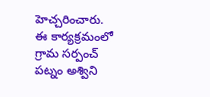హెచ్చరించారు.
ఈ కార్యక్రమంలో గ్రామ సర్పంచ్ పట్నం అశ్విని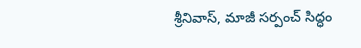శ్రీనివాస్, మాజీ సర్పంచ్ సిద్ధం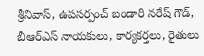శ్రీనివాస్, ఉపసర్పంచ్ బండారి నరేష్ గౌడ్, బీఆర్ఎస్ నాయకులు, కార్యకర్తలు, రైతులు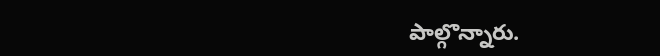పాల్గొన్నారు.